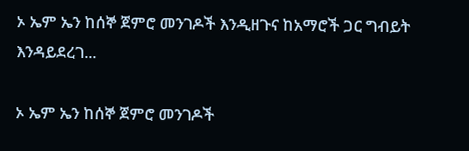ኦ ኤም ኤን ከሰኞ ጀምሮ መንገዶች እንዲዘጉና ከአማሮች ጋር ግብይት እንዳይደረገ...

ኦ ኤም ኤን ከሰኞ ጀምሮ መንገዶች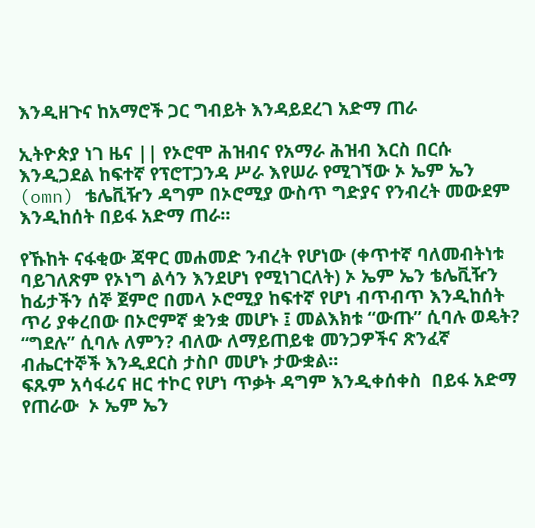እንዲዘጉና ከአማሮች ጋር ግብይት እንዳይደረገ አድማ ጠራ

ኢትዮጵያ ነገ ዜና || የኦሮሞ ሕዝብና የአማራ ሕዝብ እርስ በርሱ እንዲጋደል ከፍተኛ የፕሮፐጋንዳ ሥራ እየሠራ የሚገኘው ኦ ኤም ኤን (omn) ቴሌቪዥን ዳግም በኦሮሚያ ውስጥ ግድያና የንብረት መውደም እንዲከሰት በይፋ አድማ ጠራ።

የኹከት ናፋቂው ጃዋር መሐመድ ንብረት የሆነው (ቀጥተኛ ባለመብትነቱ ባይገለጽም የኦነግ ልሳን እንደሆነ የሚነገርለት) ኦ ኤም ኤን ቴሌቪዥን ከፊታችን ሰኞ ጀምሮ በመላ ኦሮሚያ ከፍተኛ የሆነ ብጥብጥ እንዲከሰት ጥሪ ያቀረበው በኦሮምኛ ቋንቋ መሆኑ ፤ መልእክቱ “ውጡ” ሲባሉ ወዴት? “ግደሉ” ሲባሉ ለምን? ብለው ለማይጠይቁ መንጋዎችና ጽንፈኛ ብሔርተኞች እንዲደርስ ታስቦ መሆኑ ታውቋል።
ፍጹም አሳፋሪና ዘር ተኮር የሆነ ጥቃት ዳግም እንዲቀሰቀስ  በይፋ አድማ የጠራው  ኦ ኤም ኤን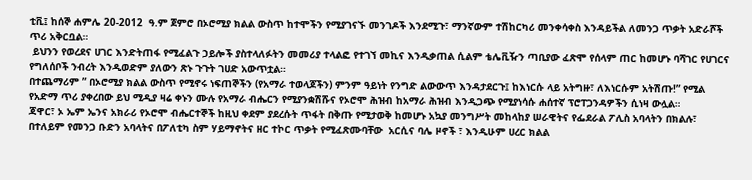ቲቪ፤ ከሰኞ ሐምሌ 20-2012  ዓ.ም ጀምሮ በኦሮሚያ ክልል ውስጥ ከተሞችን የሚያገናኙ መንገዶች እንደሚጉ፣ ማንኛውም ተሽከርካሪ መንቀሳቀስ እንዳይችል ለመንጋ ጥቃት አድራሾች ጥሪ አቅርቧል።
 ይህንን የወረደና ሀገር እንድትጠፋ የሚፈልጉ ኃይሎች ያስተላለፉትን መመሪያ ተላልፎ የተገኘ መኪና እንዲቃጠል ሲልም ቴሌቪዥን ጣቢያው ፈጽሞ የሰላም ጠር ከመሆኑ ባሻገር የሀገርና የግለሰቦች ንብረት እንዲወድም ያለውን ጽኑ ጉጉት ገሀድ አውጥቷል።
በተጨማሪም ” በኦሮሚያ ክልል ውስጥ የሚኖሩ ነፍጠኞችን (የአማራ ተወላጆችን) ምንም ዓይነት የንግድ ልውውጥ እንዳታደርጉ፤ ከእነርሱ ላይ አትግዙ፣ ለእነርሱም አትሽጡ!” የሚል የአድማ ጥሪ ያቀረበው ይህ ሚዲያ ዛሬ ቀኑን ሙሉ የአማራ ብሔርን የሚያንቋሽሹና የኦሮሞ ሕዝብ ከአማራ ሕዝብ እንዲጋጭ የሚያነሳሱ ሐሰተኛ ፕሮፐጋንዳዎችን ሲነዛ ውሏል።
ጃዋር፣ ኦ ኤም ኤንና አክራሪ የኦሮሞ ብሔርተኞች ከዚህ ቀደም ያደረሱት ጥፋት በቅጡ የሚታወቅ ከመሆኑ አኳያ መንግሥት መከላከያ ሠራዊትና የፌደራል ፖሊስ አባላትን በክልሉ፣ በተለይም የመንጋ ቡድን አባላትና በፖለቲካ ስም ሃይማኖትና ዘር ተኮር ጥቃት የሚፈጽሙባቸው  አርሲና ባሌ ዞኖች ፣ እንዲሁም ሀረር ክልል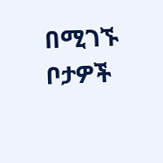በሚገኙ ቦታዎች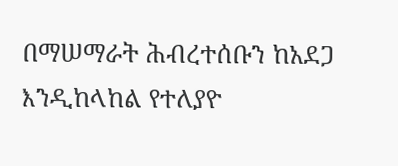በማሠማራት ሕብረተሰቡን ከአደጋ እንዲከላከል የተለያዮ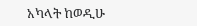አካላት ከወዲሁ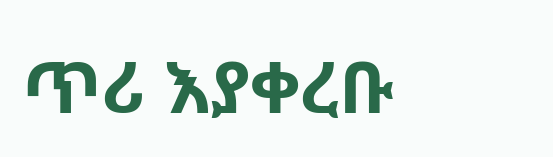ጥሪ እያቀረቡ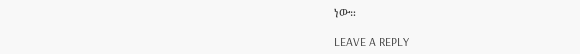ነው።

LEAVE A REPLY